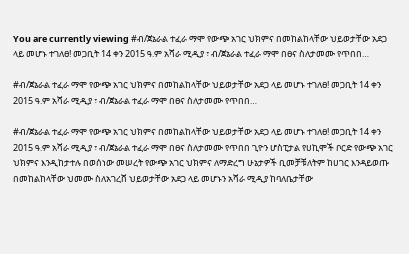You are currently viewing #ብ/ጀኔራል ተፈራ ማሞ የውጭ አገር ህክምና በመከልከላቸው ህይወታቸው አደጋ ላይ መሆኑ ተገለፀ! መጋቢት 14 ቀን 2015 ዓ.ም አሻራ ሚዲያ ፣ ብ/ጀኔራል ተፈራ ማሞ በፀና ስለታመሙ የጥበበ…

#ብ/ጀኔራል ተፈራ ማሞ የውጭ አገር ህክምና በመከልከላቸው ህይወታቸው አደጋ ላይ መሆኑ ተገለፀ! መጋቢት 14 ቀን 2015 ዓ.ም አሻራ ሚዲያ ፣ ብ/ጀኔራል ተፈራ ማሞ በፀና ስለታመሙ የጥበበ…

#ብ/ጀኔራል ተፈራ ማሞ የውጭ አገር ህክምና በመከልከላቸው ህይወታቸው አደጋ ላይ መሆኑ ተገለፀ! መጋቢት 14 ቀን 2015 ዓ.ም አሻራ ሚዲያ ፣ ብ/ጀኔራል ተፈራ ማሞ በፀና ስለታመሙ የጥበበ ጊዮን ሆስፒታል የሀኪሞች ቦርድ የውጭ አገር ህክምና እንዲከታተሉ በወሰነው መሠረት የውጭ አገር ህክምና ለማድረግ ሁኔታዎች ቢመቻቹለትም ከሀገር እንዳይወጡ በመከልከላቸው ህመሙ ስለአገረሸ ህይወታቸው አደጋ ላይ መሆኑን አሻራ ሚዲያ ከባለቤታቸው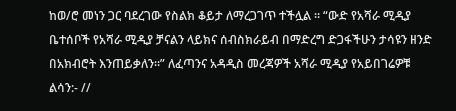ከወ/ሮ መነን ጋር ባደረገው የስልክ ቆይታ ለማረጋገጥ ተችሏል ። “ውድ የአሻራ ሚዲያ ቤተሰቦች የአሻራ ሚዲያ ቻናልን ላይክና ሰብስክራይብ በማድረግ ድጋፋችሁን ታሳዩን ዘንድ በአክብሮት እንጠይቃለን።” ለፈጣንና አዳዲስ መረጃዎች አሻራ ሚዲያ የአይበገሬዎቹ ልሳን:- //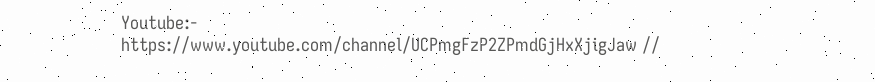Youtube:- https://www.youtube.com/channel/UCPmgFzP2ZPmdGjHxXjigJaw //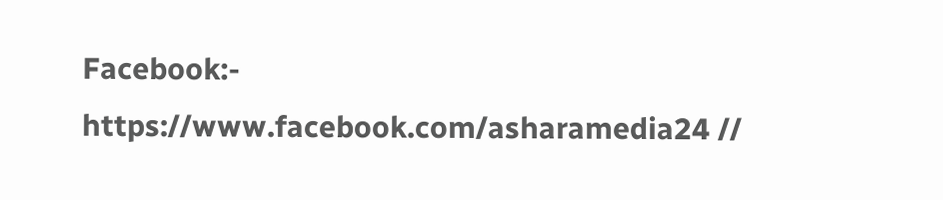Facebook:- https://www.facebook.com/asharamedia24 //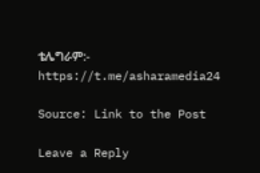ቴሌግራም:- https://t.me/asharamedia24

Source: Link to the Post

Leave a Reply